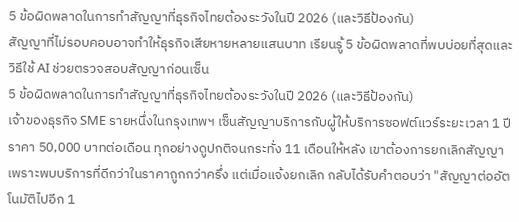5 ข้อผิดพลาดในการทำสัญญาที่ธุรกิจไทยต้องระวังในปี 2026 (และวิธีป้องกัน)
สัญญาที่ไม่รอบคอบอาจทำให้ธุรกิจเสียหายหลายแสนบาท เรียนรู้ 5 ข้อผิดพลาดที่พบบ่อยที่สุดและวิธีใช้ AI ช่วยตรวจสอบสัญญาก่อนเซ็น
5 ข้อผิดพลาดในการทำสัญญาที่ธุรกิจไทยต้องระวังในปี 2026 (และวิธีป้องกัน)
เจ้าของธุรกิจ SME รายหนึ่งในกรุงเทพฯ เซ็นสัญญาบริการกับผู้ให้บริการซอฟต์แวร์ระยะเวลา 1 ปี ราคา 50,000 บาทต่อเดือน ทุกอย่างดูปกติจนกระทั่ง 11 เดือนให้หลัง เขาต้องการยกเลิกสัญญาเพราะพบบริการที่ดีกว่าในราคาถูกกว่าครึ่ง แต่เมื่อแจ้งยกเลิก กลับได้รับคำตอบว่า "สัญญาต่ออัตโนมัติไปอีก 1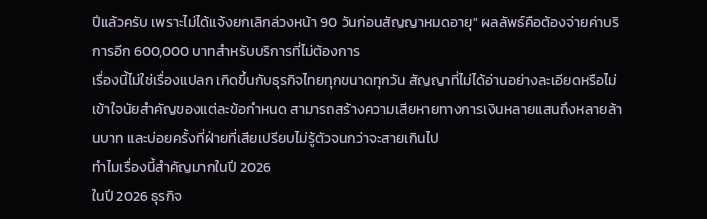ปีแล้วครับ เพราะไม่ได้แจ้งยกเลิกล่วงหน้า 90 วันก่อนสัญญาหมดอายุ" ผลลัพธ์คือต้องจ่ายค่าบริการอีก 600,000 บาทสำหรับบริการที่ไม่ต้องการ
เรื่องนี้ไม่ใช่เรื่องแปลก เกิดขึ้นกับธุรกิจไทยทุกขนาดทุกวัน สัญญาที่ไม่ได้อ่านอย่างละเอียดหรือไม่เข้าใจนัยสำคัญของแต่ละข้อกำหนด สามารถสร้างความเสียหายทางการเงินหลายแสนถึงหลายล้านบาท และบ่อยครั้งที่ฝ่ายที่เสียเปรียบไม่รู้ตัวจนกว่าจะสายเกินไป
ทำไมเรื่องนี้สำคัญมากในปี 2026
ในปี 2026 ธุรกิจ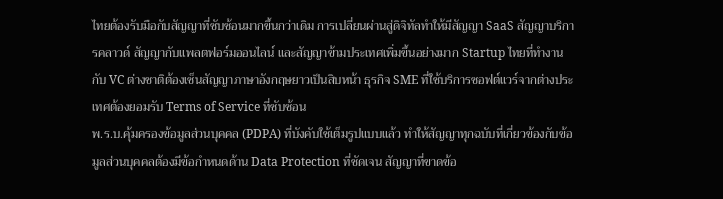ไทยต้องรับมือกับสัญญาที่ซับซ้อนมากขึ้นกว่าเดิม การเปลี่ยนผ่านสู่ดิจิทัลทำให้มีสัญญา SaaS สัญญาบริการคลาวด์ สัญญากับแพลตฟอร์มออนไลน์ และสัญญาข้ามประเทศเพิ่มขึ้นอย่างมาก Startup ไทยที่ทำงานกับ VC ต่างชาติต้องเซ็นสัญญาภาษาอังกฤษยาวเป็นสิบหน้า ธุรกิจ SME ที่ใช้บริการซอฟต์แวร์จากต่างประเทศต้องยอมรับ Terms of Service ที่ซับซ้อน
พ.ร.บ.คุ้มครองข้อมูลส่วนบุคคล (PDPA) ที่บังคับใช้เต็มรูปแบบแล้ว ทำให้สัญญาทุกฉบับที่เกี่ยวข้องกับข้อมูลส่วนบุคคลต้องมีข้อกำหนดด้าน Data Protection ที่ชัดเจน สัญญาที่ขาดข้อ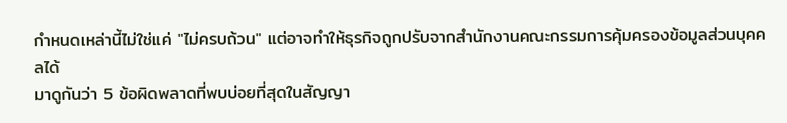กำหนดเหล่านี้ไม่ใช่แค่ "ไม่ครบถ้วน" แต่อาจทำให้ธุรกิจถูกปรับจากสำนักงานคณะกรรมการคุ้มครองข้อมูลส่วนบุคคลได้
มาดูกันว่า 5 ข้อผิดพลาดที่พบบ่อยที่สุดในสัญญา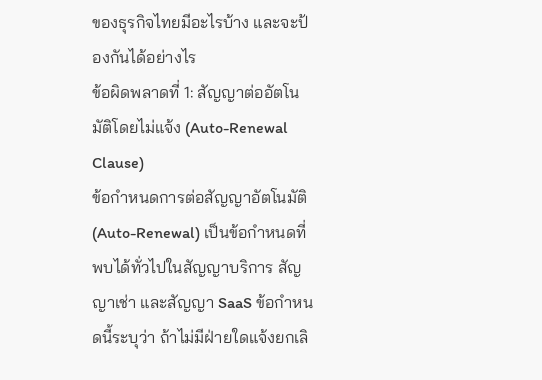ของธุรกิจไทยมีอะไรบ้าง และจะป้องกันได้อย่างไร
ข้อผิดพลาดที่ 1: สัญญาต่ออัตโนมัติโดยไม่แจ้ง (Auto-Renewal Clause)
ข้อกำหนดการต่อสัญญาอัตโนมัติ (Auto-Renewal) เป็นข้อกำหนดที่พบได้ทั่วไปในสัญญาบริการ สัญญาเช่า และสัญญา SaaS ข้อกำหนดนี้ระบุว่า ถ้าไม่มีฝ่ายใดแจ้งยกเลิ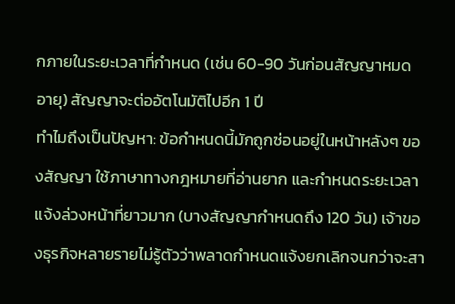กภายในระยะเวลาที่กำหนด (เช่น 60-90 วันก่อนสัญญาหมดอายุ) สัญญาจะต่ออัตโนมัติไปอีก 1 ปี
ทำไมถึงเป็นปัญหา: ข้อกำหนดนี้มักถูกซ่อนอยู่ในหน้าหลังๆ ของสัญญา ใช้ภาษาทางกฎหมายที่อ่านยาก และกำหนดระยะเวลาแจ้งล่วงหน้าที่ยาวมาก (บางสัญญากำหนดถึง 120 วัน) เจ้าของธุรกิจหลายรายไม่รู้ตัวว่าพลาดกำหนดแจ้งยกเลิกจนกว่าจะสา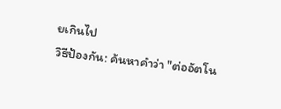ยเกินไป
วิธีป้องกัน: ค้นหาคำว่า "ต่ออัตโน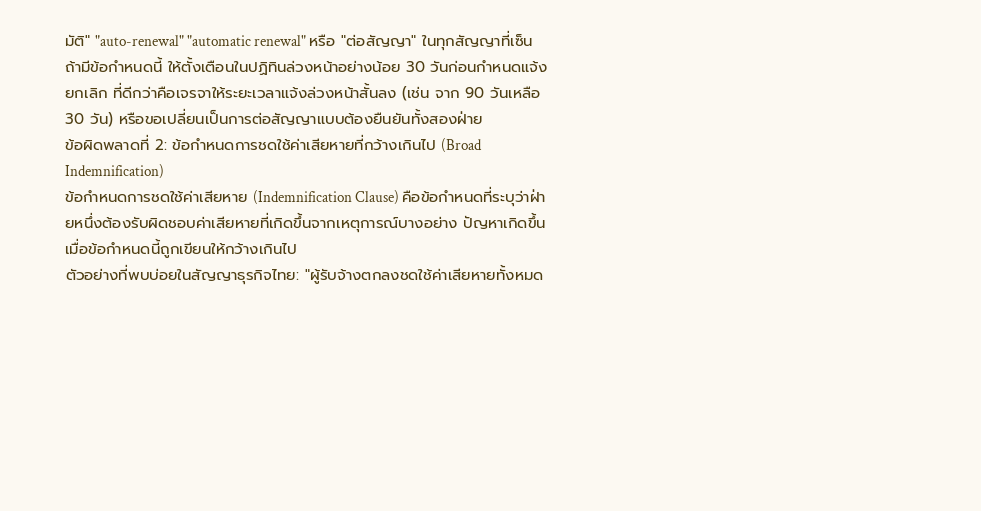มัติ" "auto-renewal" "automatic renewal" หรือ "ต่อสัญญา" ในทุกสัญญาที่เซ็น ถ้ามีข้อกำหนดนี้ ให้ตั้งเตือนในปฏิทินล่วงหน้าอย่างน้อย 30 วันก่อนกำหนดแจ้งยกเลิก ที่ดีกว่าคือเจรจาให้ระยะเวลาแจ้งล่วงหน้าสั้นลง (เช่น จาก 90 วันเหลือ 30 วัน) หรือขอเปลี่ยนเป็นการต่อสัญญาแบบต้องยืนยันทั้งสองฝ่าย
ข้อผิดพลาดที่ 2: ข้อกำหนดการชดใช้ค่าเสียหายที่กว้างเกินไป (Broad Indemnification)
ข้อกำหนดการชดใช้ค่าเสียหาย (Indemnification Clause) คือข้อกำหนดที่ระบุว่าฝ่ายหนึ่งต้องรับผิดชอบค่าเสียหายที่เกิดขึ้นจากเหตุการณ์บางอย่าง ปัญหาเกิดขึ้นเมื่อข้อกำหนดนี้ถูกเขียนให้กว้างเกินไป
ตัวอย่างที่พบบ่อยในสัญญาธุรกิจไทย: "ผู้รับจ้างตกลงชดใช้ค่าเสียหายทั้งหมด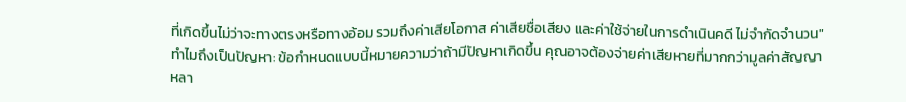ที่เกิดขึ้นไม่ว่าจะทางตรงหรือทางอ้อม รวมถึงค่าเสียโอกาส ค่าเสียชื่อเสียง และค่าใช้จ่ายในการดำเนินคดี ไม่จำกัดจำนวน"
ทำไมถึงเป็นปัญหา: ข้อกำหนดแบบนี้หมายความว่าถ้ามีปัญหาเกิดขึ้น คุณอาจต้องจ่ายค่าเสียหายที่มากกว่ามูลค่าสัญญาหลา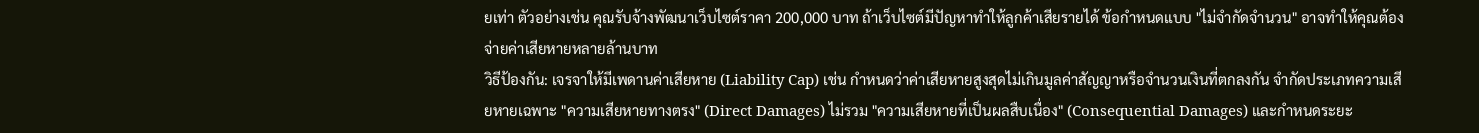ยเท่า ตัวอย่างเช่น คุณรับจ้างพัฒนาเว็บไซต์ราคา 200,000 บาท ถ้าเว็บไซต์มีปัญหาทำให้ลูกค้าเสียรายได้ ข้อกำหนดแบบ "ไม่จำกัดจำนวน" อาจทำให้คุณต้องจ่ายค่าเสียหายหลายล้านบาท
วิธีป้องกัน: เจรจาให้มีเพดานค่าเสียหาย (Liability Cap) เช่น กำหนดว่าค่าเสียหายสูงสุดไม่เกินมูลค่าสัญญาหรือจำนวนเงินที่ตกลงกัน จำกัดประเภทความเสียหายเฉพาะ "ความเสียหายทางตรง" (Direct Damages) ไม่รวม "ความเสียหายที่เป็นผลสืบเนื่อง" (Consequential Damages) และกำหนดระยะ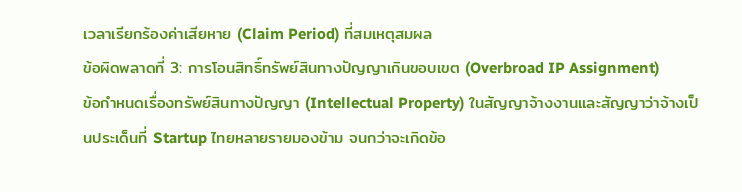เวลาเรียกร้องค่าเสียหาย (Claim Period) ที่สมเหตุสมผล
ข้อผิดพลาดที่ 3: การโอนสิทธิ์ทรัพย์สินทางปัญญาเกินขอบเขต (Overbroad IP Assignment)
ข้อกำหนดเรื่องทรัพย์สินทางปัญญา (Intellectual Property) ในสัญญาจ้างงานและสัญญาว่าจ้างเป็นประเด็นที่ Startup ไทยหลายรายมองข้าม จนกว่าจะเกิดข้อ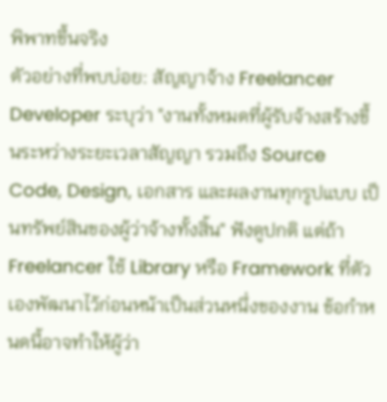พิพาทขึ้นจริง
ตัวอย่างที่พบบ่อย: สัญญาจ้าง Freelancer Developer ระบุว่า "งานทั้งหมดที่ผู้รับจ้างสร้างขึ้นระหว่างระยะเวลาสัญญา รวมถึง Source Code, Design, เอกสาร และผลงานทุกรูปแบบ เป็นทรัพย์สินของผู้ว่าจ้างทั้งสิ้น" ฟังดูปกติ แต่ถ้า Freelancer ใช้ Library หรือ Framework ที่ตัวเองพัฒนาไว้ก่อนหน้าเป็นส่วนหนึ่งของงาน ข้อกำหนดนี้อาจทำให้ผู้ว่า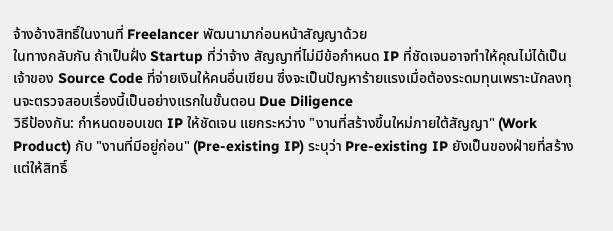จ้างอ้างสิทธิ์ในงานที่ Freelancer พัฒนามาก่อนหน้าสัญญาด้วย
ในทางกลับกัน ถ้าเป็นฝั่ง Startup ที่ว่าจ้าง สัญญาที่ไม่มีข้อกำหนด IP ที่ชัดเจนอาจทำให้คุณไม่ได้เป็นเจ้าของ Source Code ที่จ่ายเงินให้คนอื่นเขียน ซึ่งจะเป็นปัญหาร้ายแรงเมื่อต้องระดมทุนเพราะนักลงทุนจะตรวจสอบเรื่องนี้เป็นอย่างแรกในขั้นตอน Due Diligence
วิธีป้องกัน: กำหนดขอบเขต IP ให้ชัดเจน แยกระหว่าง "งานที่สร้างขึ้นใหม่ภายใต้สัญญา" (Work Product) กับ "งานที่มีอยู่ก่อน" (Pre-existing IP) ระบุว่า Pre-existing IP ยังเป็นของฝ่ายที่สร้าง แต่ให้สิทธิ์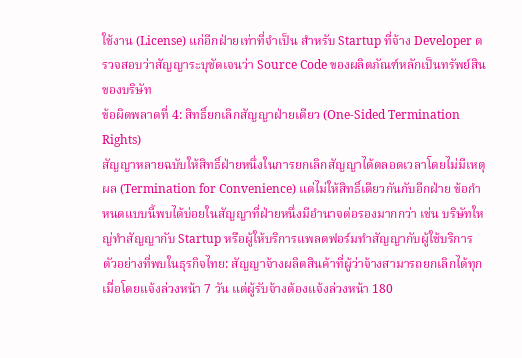ใช้งาน (License) แก่อีกฝ่ายเท่าที่จำเป็น สำหรับ Startup ที่จ้าง Developer ตรวจสอบว่าสัญญาระบุชัดเจนว่า Source Code ของผลิตภัณฑ์หลักเป็นทรัพย์สินของบริษัท
ข้อผิดพลาดที่ 4: สิทธิ์ยกเลิกสัญญาฝ่ายเดียว (One-Sided Termination Rights)
สัญญาหลายฉบับให้สิทธิ์ฝ่ายหนึ่งในการยกเลิกสัญญาได้ตลอดเวลาโดยไม่มีเหตุผล (Termination for Convenience) แต่ไม่ให้สิทธิ์เดียวกันกับอีกฝ่าย ข้อกำหนดแบบนี้พบได้บ่อยในสัญญาที่ฝ่ายหนึ่งมีอำนาจต่อรองมากกว่า เช่น บริษัทใหญ่ทำสัญญากับ Startup หรือผู้ให้บริการแพลตฟอร์มทำสัญญากับผู้ใช้บริการ
ตัวอย่างที่พบในธุรกิจไทย: สัญญาจ้างผลิตสินค้าที่ผู้ว่าจ้างสามารถยกเลิกได้ทุกเมื่อโดยแจ้งล่วงหน้า 7 วัน แต่ผู้รับจ้างต้องแจ้งล่วงหน้า 180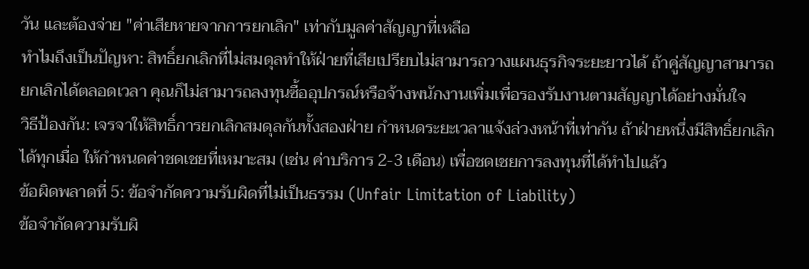วัน และต้องจ่าย "ค่าเสียหายจากการยกเลิก" เท่ากับมูลค่าสัญญาที่เหลือ
ทำไมถึงเป็นปัญหา: สิทธิ์ยกเลิกที่ไม่สมดุลทำให้ฝ่ายที่เสียเปรียบไม่สามารถวางแผนธุรกิจระยะยาวได้ ถ้าคู่สัญญาสามารถยกเลิกได้ตลอดเวลา คุณก็ไม่สามารถลงทุนซื้ออุปกรณ์หรือจ้างพนักงานเพิ่มเพื่อรองรับงานตามสัญญาได้อย่างมั่นใจ
วิธีป้องกัน: เจรจาให้สิทธิ์การยกเลิกสมดุลกันทั้งสองฝ่าย กำหนดระยะเวลาแจ้งล่วงหน้าที่เท่ากัน ถ้าฝ่ายหนึ่งมีสิทธิ์ยกเลิกได้ทุกเมื่อ ให้กำหนดค่าชดเชยที่เหมาะสม (เช่น ค่าบริการ 2-3 เดือน) เพื่อชดเชยการลงทุนที่ได้ทำไปแล้ว
ข้อผิดพลาดที่ 5: ข้อจำกัดความรับผิดที่ไม่เป็นธรรม (Unfair Limitation of Liability)
ข้อจำกัดความรับผิ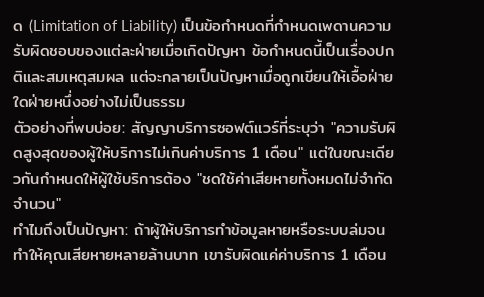ด (Limitation of Liability) เป็นข้อกำหนดที่กำหนดเพดานความรับผิดชอบของแต่ละฝ่ายเมื่อเกิดปัญหา ข้อกำหนดนี้เป็นเรื่องปกติและสมเหตุสมผล แต่จะกลายเป็นปัญหาเมื่อถูกเขียนให้เอื้อฝ่ายใดฝ่ายหนึ่งอย่างไม่เป็นธรรม
ตัวอย่างที่พบบ่อย: สัญญาบริการซอฟต์แวร์ที่ระบุว่า "ความรับผิดสูงสุดของผู้ให้บริการไม่เกินค่าบริการ 1 เดือน" แต่ในขณะเดียวกันกำหนดให้ผู้ใช้บริการต้อง "ชดใช้ค่าเสียหายทั้งหมดไม่จำกัดจำนวน"
ทำไมถึงเป็นปัญหา: ถ้าผู้ให้บริการทำข้อมูลหายหรือระบบล่มจนทำให้คุณเสียหายหลายล้านบาท เขารับผิดแค่ค่าบริการ 1 เดือน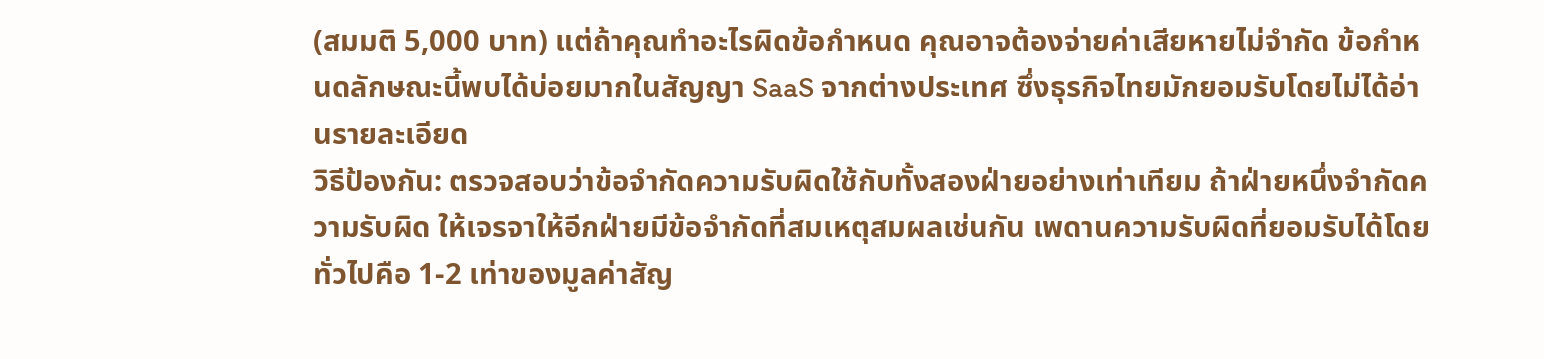(สมมติ 5,000 บาท) แต่ถ้าคุณทำอะไรผิดข้อกำหนด คุณอาจต้องจ่ายค่าเสียหายไม่จำกัด ข้อกำหนดลักษณะนี้พบได้บ่อยมากในสัญญา SaaS จากต่างประเทศ ซึ่งธุรกิจไทยมักยอมรับโดยไม่ได้อ่านรายละเอียด
วิธีป้องกัน: ตรวจสอบว่าข้อจำกัดความรับผิดใช้กับทั้งสองฝ่ายอย่างเท่าเทียม ถ้าฝ่ายหนึ่งจำกัดความรับผิด ให้เจรจาให้อีกฝ่ายมีข้อจำกัดที่สมเหตุสมผลเช่นกัน เพดานความรับผิดที่ยอมรับได้โดยทั่วไปคือ 1-2 เท่าของมูลค่าสัญ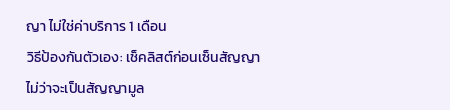ญา ไม่ใช่ค่าบริการ 1 เดือน
วิธีป้องกันตัวเอง: เช็คลิสต์ก่อนเซ็นสัญญา
ไม่ว่าจะเป็นสัญญามูล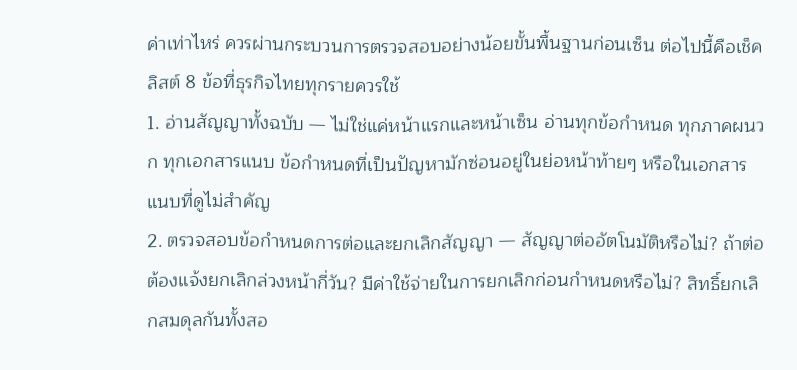ค่าเท่าไหร่ ควรผ่านกระบวนการตรวจสอบอย่างน้อยขั้นพื้นฐานก่อนเซ็น ต่อไปนี้คือเช็คลิสต์ 8 ข้อที่ธุรกิจไทยทุกรายควรใช้
1. อ่านสัญญาทั้งฉบับ — ไม่ใช่แค่หน้าแรกและหน้าเซ็น อ่านทุกข้อกำหนด ทุกภาคผนวก ทุกเอกสารแนบ ข้อกำหนดที่เป็นปัญหามักซ่อนอยู่ในย่อหน้าท้ายๆ หรือในเอกสารแนบที่ดูไม่สำคัญ
2. ตรวจสอบข้อกำหนดการต่อและยกเลิกสัญญา — สัญญาต่ออัตโนมัติหรือไม่? ถ้าต่อ ต้องแจ้งยกเลิกล่วงหน้ากี่วัน? มีค่าใช้จ่ายในการยกเลิกก่อนกำหนดหรือไม่? สิทธิ์ยกเลิกสมดุลกันทั้งสอ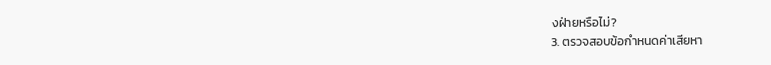งฝ่ายหรือไม่?
3. ตรวจสอบข้อกำหนดค่าเสียหา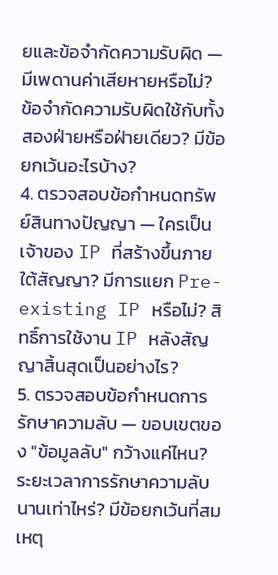ยและข้อจำกัดความรับผิด — มีเพดานค่าเสียหายหรือไม่? ข้อจำกัดความรับผิดใช้กับทั้งสองฝ่ายหรือฝ่ายเดียว? มีข้อยกเว้นอะไรบ้าง?
4. ตรวจสอบข้อกำหนดทรัพย์สินทางปัญญา — ใครเป็นเจ้าของ IP ที่สร้างขึ้นภายใต้สัญญา? มีการแยก Pre-existing IP หรือไม่? สิทธิ์การใช้งาน IP หลังสัญญาสิ้นสุดเป็นอย่างไร?
5. ตรวจสอบข้อกำหนดการรักษาความลับ — ขอบเขตของ "ข้อมูลลับ" กว้างแค่ไหน? ระยะเวลาการรักษาความลับนานเท่าไหร่? มีข้อยกเว้นที่สมเหตุ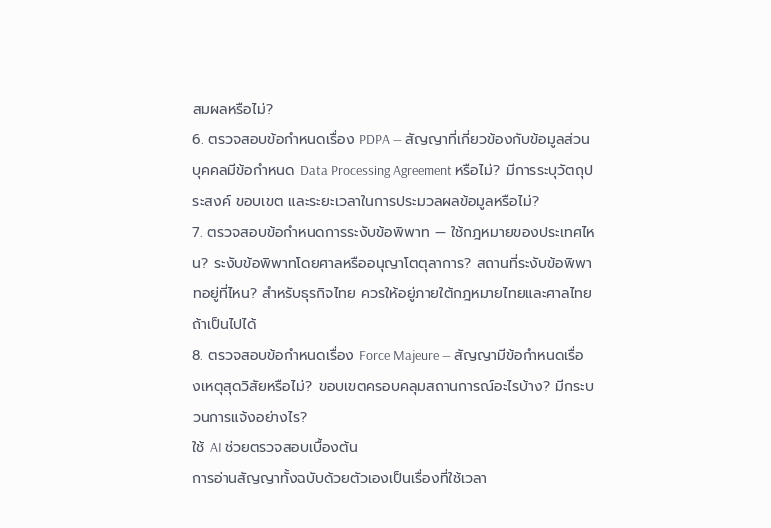สมผลหรือไม่?
6. ตรวจสอบข้อกำหนดเรื่อง PDPA — สัญญาที่เกี่ยวข้องกับข้อมูลส่วนบุคคลมีข้อกำหนด Data Processing Agreement หรือไม่? มีการระบุวัตถุประสงค์ ขอบเขต และระยะเวลาในการประมวลผลข้อมูลหรือไม่?
7. ตรวจสอบข้อกำหนดการระงับข้อพิพาท — ใช้กฎหมายของประเทศไหน? ระงับข้อพิพาทโดยศาลหรืออนุญาโตตุลาการ? สถานที่ระงับข้อพิพาทอยู่ที่ไหน? สำหรับธุรกิจไทย ควรให้อยู่ภายใต้กฎหมายไทยและศาลไทย ถ้าเป็นไปได้
8. ตรวจสอบข้อกำหนดเรื่อง Force Majeure — สัญญามีข้อกำหนดเรื่องเหตุสุดวิสัยหรือไม่? ขอบเขตครอบคลุมสถานการณ์อะไรบ้าง? มีกระบวนการแจ้งอย่างไร?
ใช้ AI ช่วยตรวจสอบเบื้องต้น
การอ่านสัญญาทั้งฉบับด้วยตัวเองเป็นเรื่องที่ใช้เวลา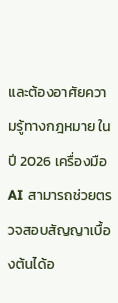และต้องอาศัยความรู้ทางกฎหมาย ในปี 2026 เครื่องมือ AI สามารถช่วยตรวจสอบสัญญาเบื้องต้นได้อ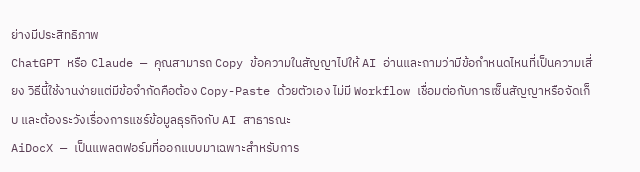ย่างมีประสิทธิภาพ
ChatGPT หรือ Claude — คุณสามารถ Copy ข้อความในสัญญาไปให้ AI อ่านและถามว่ามีข้อกำหนดไหนที่เป็นความเสี่ยง วิธีนี้ใช้งานง่ายแต่มีข้อจำกัดคือต้อง Copy-Paste ด้วยตัวเอง ไม่มี Workflow เชื่อมต่อกับการเซ็นสัญญาหรือจัดเก็บ และต้องระวังเรื่องการแชร์ข้อมูลธุรกิจกับ AI สาธารณะ
AiDocX — เป็นแพลตฟอร์มที่ออกแบบมาเฉพาะสำหรับการ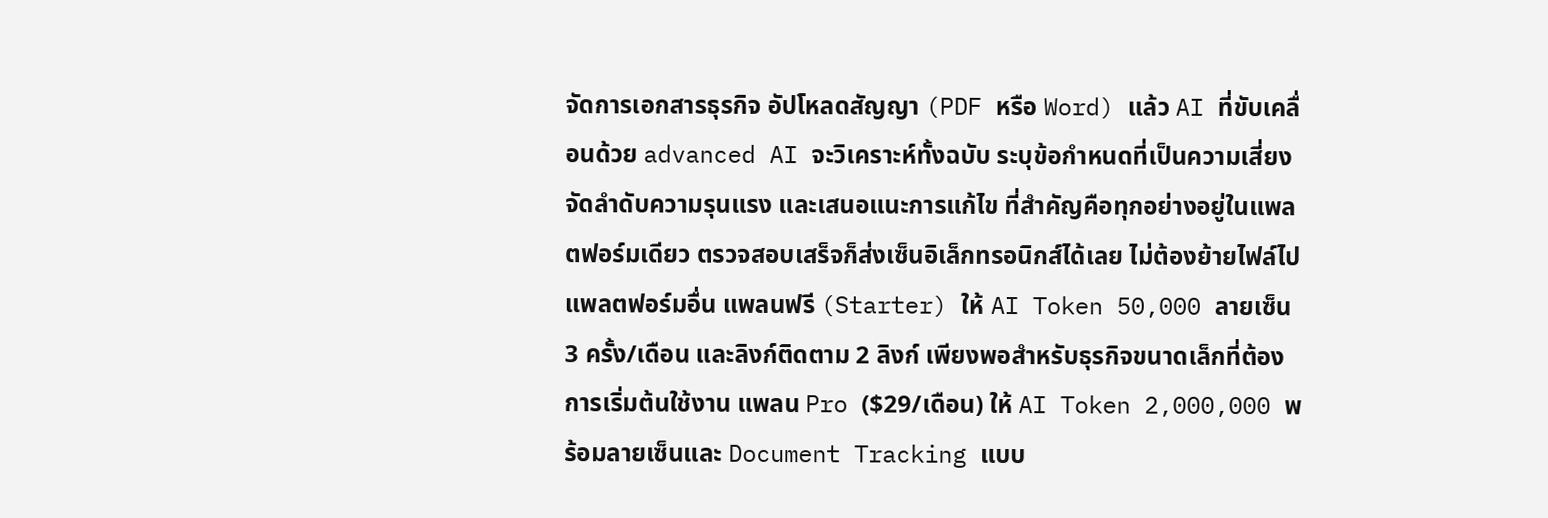จัดการเอกสารธุรกิจ อัปโหลดสัญญา (PDF หรือ Word) แล้ว AI ที่ขับเคลื่อนด้วย advanced AI จะวิเคราะห์ทั้งฉบับ ระบุข้อกำหนดที่เป็นความเสี่ยง จัดลำดับความรุนแรง และเสนอแนะการแก้ไข ที่สำคัญคือทุกอย่างอยู่ในแพลตฟอร์มเดียว ตรวจสอบเสร็จก็ส่งเซ็นอิเล็กทรอนิกส์ได้เลย ไม่ต้องย้ายไฟล์ไปแพลตฟอร์มอื่น แพลนฟรี (Starter) ให้ AI Token 50,000 ลายเซ็น 3 ครั้ง/เดือน และลิงก์ติดตาม 2 ลิงก์ เพียงพอสำหรับธุรกิจขนาดเล็กที่ต้องการเริ่มต้นใช้งาน แพลน Pro ($29/เดือน) ให้ AI Token 2,000,000 พร้อมลายเซ็นและ Document Tracking แบบ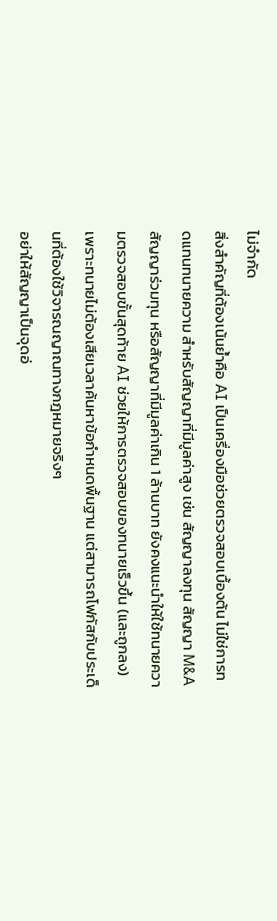ไม่จำกัด
สิ่งสำคัญที่ต้องเน้นย้ำคือ AI เป็นเครื่องมือช่วยตรวจสอบเบื้องต้น ไม่ใช่การทดแทนทนายความ สำหรับสัญญาที่มีมูลค่าสูง เช่น สัญญาลงทุน สัญญา M&A สัญญาร่วมทุน หรือสัญญาที่มีมูลค่าเกิน 1 ล้านบาท ยังคงแนะนำให้ใช้ทนายความตรวจสอบขั้นสุดท้าย AI ช่วยให้การตรวจสอบของทนายเร็วขึ้น (และถูกลง) เพราะทนายไม่ต้องเสียเวลาค้นหาข้อกำหนดพื้นฐาน แต่สามารถโฟกัสกับประเด็นที่ต้องใช้วิจารณญาณทางกฎหมายจริงๆ
อย่าให้สัญญาเป็นจุดอ่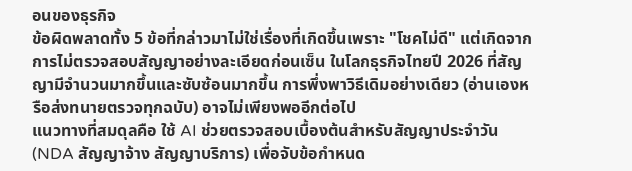อนของธุรกิจ
ข้อผิดพลาดทั้ง 5 ข้อที่กล่าวมาไม่ใช่เรื่องที่เกิดขึ้นเพราะ "โชคไม่ดี" แต่เกิดจากการไม่ตรวจสอบสัญญาอย่างละเอียดก่อนเซ็น ในโลกธุรกิจไทยปี 2026 ที่สัญญามีจำนวนมากขึ้นและซับซ้อนมากขึ้น การพึ่งพาวิธีเดิมอย่างเดียว (อ่านเองหรือส่งทนายตรวจทุกฉบับ) อาจไม่เพียงพออีกต่อไป
แนวทางที่สมดุลคือ ใช้ AI ช่วยตรวจสอบเบื้องต้นสำหรับสัญญาประจำวัน (NDA สัญญาจ้าง สัญญาบริการ) เพื่อจับข้อกำหนด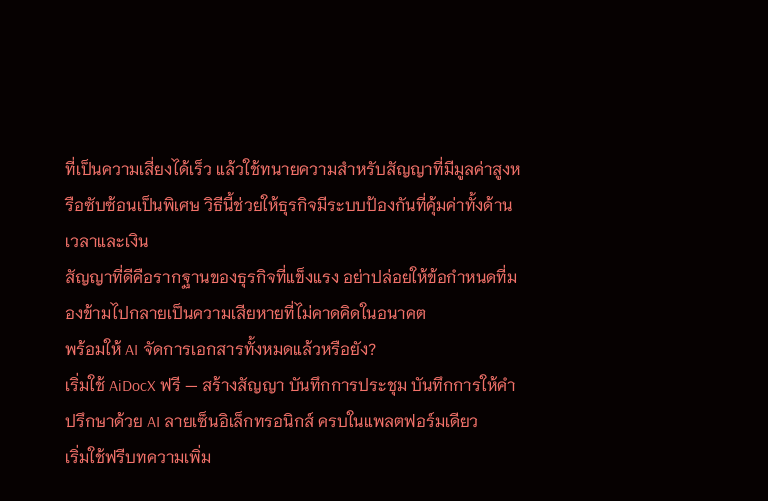ที่เป็นความเสี่ยงได้เร็ว แล้วใช้ทนายความสำหรับสัญญาที่มีมูลค่าสูงหรือซับซ้อนเป็นพิเศษ วิธีนี้ช่วยให้ธุรกิจมีระบบป้องกันที่คุ้มค่าทั้งด้านเวลาและเงิน
สัญญาที่ดีคือรากฐานของธุรกิจที่แข็งแรง อย่าปล่อยให้ข้อกำหนดที่มองข้ามไปกลายเป็นความเสียหายที่ไม่คาดคิดในอนาคต
พร้อมให้ AI จัดการเอกสารทั้งหมดแล้วหรือยัง?
เริ่มใช้ AiDocX ฟรี — สร้างสัญญา บันทึกการประชุม บันทึกการให้คำปรึกษาด้วย AI ลายเซ็นอิเล็กทรอนิกส์ ครบในแพลตฟอร์มเดียว
เริ่มใช้ฟรีบทความเพิ่ม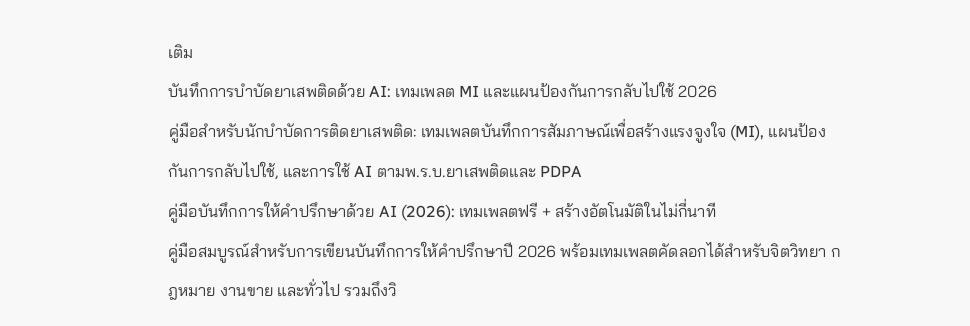เติม
บันทึกการบำบัดยาเสพติดด้วย AI: เทมเพลต MI และแผนป้องกันการกลับไปใช้ 2026
คู่มือสำหรับนักบำบัดการติดยาเสพติด: เทมเพลตบันทึกการสัมภาษณ์เพื่อสร้างแรงจูงใจ (MI), แผนป้องกันการกลับไปใช้, และการใช้ AI ตามพ.ร.บ.ยาเสพติดและ PDPA
คู่มือบันทึกการให้คำปรึกษาด้วย AI (2026): เทมเพลตฟรี + สร้างอัตโนมัติในไม่กี่นาที
คู่มือสมบูรณ์สำหรับการเขียนบันทึกการให้คำปรึกษาปี 2026 พร้อมเทมเพลตคัดลอกได้สำหรับจิตวิทยา กฎหมาย งานขาย และทั่วไป รวมถึงวิ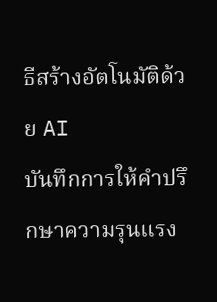ธีสร้างอัตโนมัติด้วย AI
บันทึกการให้คำปรึกษาความรุนแรง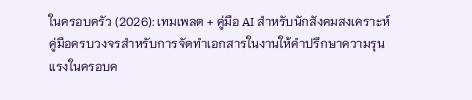ในครอบครัว (2026): เทมเพลต + คู่มือ AI สำหรับนักสังคมสงเคราะห์
คู่มือครบวงจรสำหรับการจัดทำเอกสารในงานให้คำปรึกษาความรุนแรงในครอบค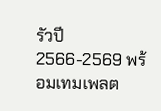รัวปี 2566-2569 พร้อมเทมเพลต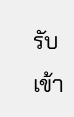รับเข้า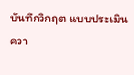บันทึกวิกฤต แบบประเมินควา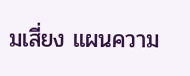มเสี่ยง แผนความ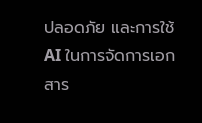ปลอดภัย และการใช้ AI ในการจัดการเอกสาร